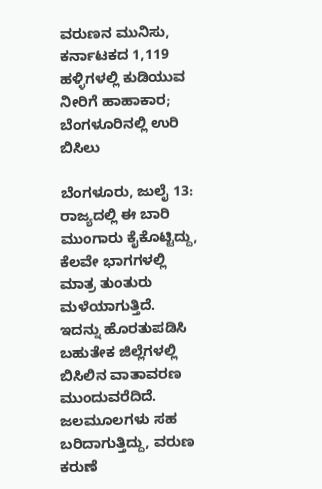ವರುಣನ ಮುನಿಸು, ಕರ್ನಾಟಕದ 1,119 ಹಳ್ಳಿಗಳಲ್ಲಿ ಕುಡಿಯುವ ನೀರಿಗೆ ಹಾಹಾಕಾರ; ಬೆಂಗಳೂರಿನಲ್ಲಿ ಉರಿ ಬಿಸಿಲು

ಬೆಂಗಳೂರು, ಜುಲೈ 13: ರಾಜ್ಯದಲ್ಲಿ ಈ ಬಾರಿ ಮುಂಗಾರು ಕೈಕೊಟ್ಟಿದ್ದು, ಕೆಲವೇ ಭಾಗಗಳಲ್ಲಿ ಮಾತ್ರ ತುಂತುರು ಮಳೆಯಾಗುತ್ತಿದೆ. ಇದನ್ನು ಹೊರತುಪಡಿಸಿ ಬಹುತೇಕ ಜಿಲ್ಲೆಗಳಲ್ಲಿ ಬಿಸಿಲಿನ ವಾತಾವರಣ ಮುಂದುವರೆದಿದೆ. ಜಲಮೂಲಗಳು ಸಹ ಬರಿದಾಗುತ್ತಿದ್ದು, ವರುಣ ಕರುಣೆ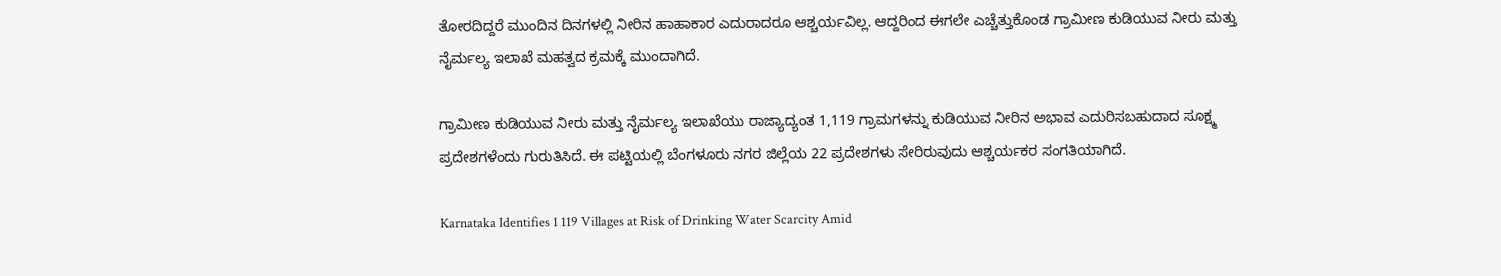ತೋರದಿದ್ದರೆ ಮುಂದಿನ ದಿನಗಳಲ್ಲಿ ನೀರಿನ ಹಾಹಾಕಾರ ಎದುರಾದರೂ ಆಶ್ಚರ್ಯವಿಲ್ಲ. ಆದ್ದರಿಂದ ಈಗಲೇ ಎಚ್ಚೆತ್ತುಕೊಂಡ ಗ್ರಾಮೀಣ ಕುಡಿಯುವ ನೀರು ಮತ್ತು ನೈರ್ಮಲ್ಯ ಇಲಾಖೆ ಮಹತ್ವದ ಕ್ರಮಕ್ಕೆ ಮುಂದಾಗಿದೆ.

ಗ್ರಾಮೀಣ ಕುಡಿಯುವ ನೀರು ಮತ್ತು ನೈರ್ಮಲ್ಯ ಇಲಾಖೆಯು ರಾಜ್ಯಾದ್ಯಂತ 1,119 ಗ್ರಾಮಗಳನ್ನು ಕುಡಿಯುವ ನೀರಿನ ಅಭಾವ ಎದುರಿಸಬಹುದಾದ ಸೂಕ್ಷ್ಮ ಪ್ರದೇಶಗಳೆಂದು ಗುರುತಿಸಿದೆ. ಈ ಪಟ್ಟಿಯಲ್ಲಿ ಬೆಂಗಳೂರು ನಗರ ಜಿಲ್ಲೆಯ 22 ಪ್ರದೇಶಗಳು ಸೇರಿರುವುದು ಆಶ್ಚರ್ಯಕರ ಸಂಗತಿಯಾಗಿದೆ.

Karnataka Identifies 1 119 Villages at Risk of Drinking Water Scarcity Amid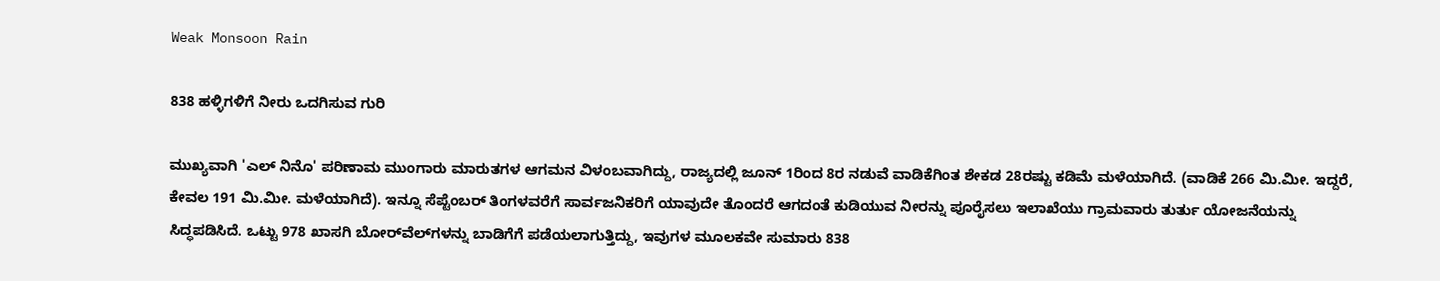Weak Monsoon Rain

838 ಹಳ್ಳಿಗಳಿಗೆ ನೀರು ಒದಗಿಸುವ ಗುರಿ

ಮುಖ್ಯವಾಗಿ 'ಎಲ್ ನಿನೊ' ಪರಿಣಾಮ ಮುಂಗಾರು ಮಾರುತಗಳ ಆಗಮನ ವಿಳಂಬವಾಗಿದ್ದು, ರಾಜ್ಯದಲ್ಲಿ ಜೂನ್ 1ರಿಂದ 8ರ ನಡುವೆ ವಾಡಿಕೆಗಿಂತ ಶೇಕಡ 28ರಷ್ಟು ಕಡಿಮೆ ಮಳೆಯಾಗಿದೆ. (ವಾಡಿಕೆ 266 ಮಿ.ಮೀ. ಇದ್ದರೆ, ಕೇವಲ 191 ಮಿ.ಮೀ. ಮಳೆಯಾಗಿದೆ). ಇನ್ನೂ ಸೆಪ್ಟೆಂಬರ್ ತಿಂಗಳವರೆಗೆ ಸಾರ್ವಜನಿಕರಿಗೆ ಯಾವುದೇ ತೊಂದರೆ ಆಗದಂತೆ ಕುಡಿಯುವ ನೀರನ್ನು ಪೂರೈಸಲು ಇಲಾಖೆಯು ಗ್ರಾಮವಾರು ತುರ್ತು ಯೋಜನೆಯನ್ನು ಸಿದ್ಧಪಡಿಸಿದೆ. ಒಟ್ಟು 978 ಖಾಸಗಿ ಬೋರ್‌ವೆಲ್‌ಗಳನ್ನು ಬಾಡಿಗೆಗೆ ಪಡೆಯಲಾಗುತ್ತಿದ್ದು, ಇವುಗಳ ಮೂಲಕವೇ ಸುಮಾರು 838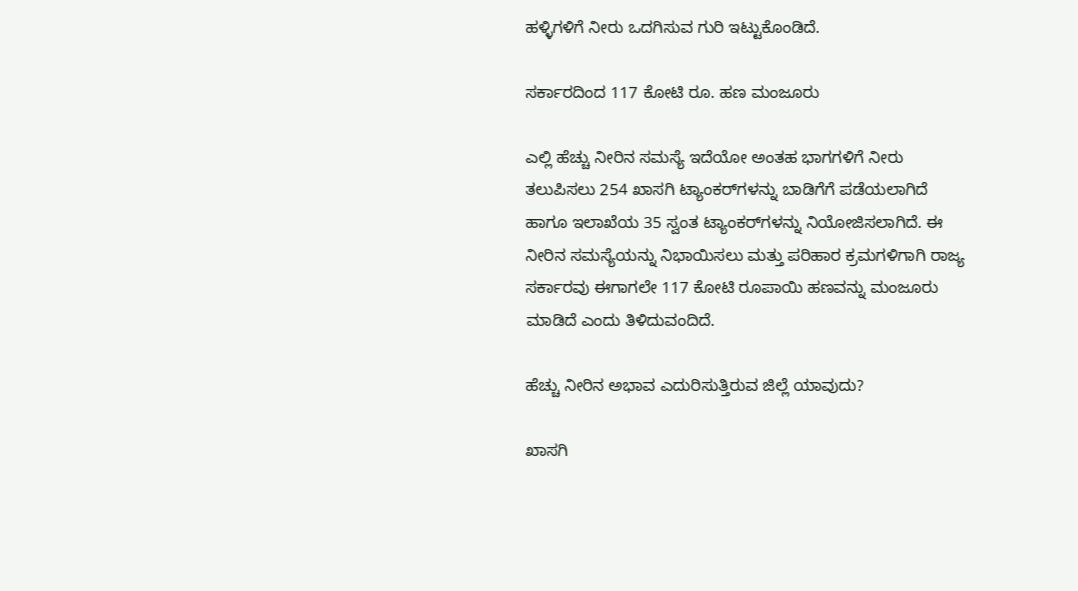ಹಳ್ಳಿಗಳಿಗೆ ನೀರು ಒದಗಿಸುವ ಗುರಿ ಇಟ್ಟುಕೊಂಡಿದೆ.

ಸರ್ಕಾರದಿಂದ 117 ಕೋಟಿ ರೂ. ಹಣ ಮಂಜೂರು

ಎಲ್ಲಿ ಹೆಚ್ಚು ನೀರಿನ ಸಮಸ್ಯೆ ಇದೆಯೋ ಅಂತಹ ಭಾಗಗಳಿಗೆ ನೀರು ತಲುಪಿಸಲು 254 ಖಾಸಗಿ ಟ್ಯಾಂಕರ್‌ಗಳನ್ನು ಬಾಡಿಗೆಗೆ ಪಡೆಯಲಾಗಿದೆ ಹಾಗೂ ಇಲಾಖೆಯ 35 ಸ್ವಂತ ಟ್ಯಾಂಕರ್‌ಗಳನ್ನು ನಿಯೋಜಿಸಲಾಗಿದೆ. ಈ ನೀರಿನ ಸಮಸ್ಯೆಯನ್ನು ನಿಭಾಯಿಸಲು ಮತ್ತು ಪರಿಹಾರ ಕ್ರಮಗಳಿಗಾಗಿ ರಾಜ್ಯ ಸರ್ಕಾರವು ಈಗಾಗಲೇ 117 ಕೋಟಿ ರೂಪಾಯಿ ಹಣವನ್ನು ಮಂಜೂರು ಮಾಡಿದೆ ಎಂದು ತಿಳಿದುವಂದಿದೆ.

ಹೆಚ್ಚು ನೀರಿನ ಅಭಾವ ಎದುರಿಸುತ್ತಿರುವ ಜಿಲ್ಲೆ ಯಾವುದು?

ಖಾಸಗಿ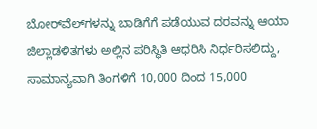ಬೋರ್‌ವೆಲ್‌ಗಳನ್ನು ಬಾಡಿಗೆಗೆ ಪಡೆಯುವ ದರವನ್ನು ಆಯಾ ಜಿಲ್ಲಾಡಳಿತಗಳು ಅಲ್ಲಿನ ಪರಿಸ್ಥಿತಿ ಆಧರಿಸಿ ನಿರ್ಧರಿಸಲಿದ್ದು, ಸಾಮಾನ್ಯವಾಗಿ ತಿಂಗಳಿಗೆ 10,000 ದಿಂದ 15,000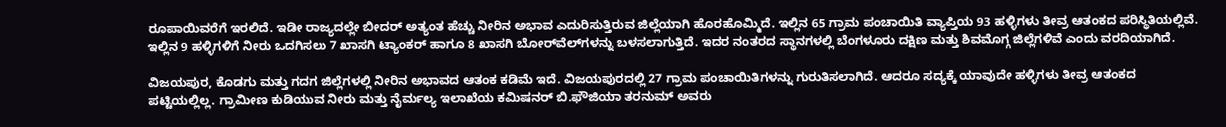ರೂಪಾಯಿವರೆಗೆ ಇರಲಿದೆ. ಇಡೀ ರಾಜ್ಯದಲ್ಲೇ ಬೀದರ್ ಅತ್ಯಂತ ಹೆಚ್ಚು ನೀರಿನ ಅಭಾವ ಎದುರಿಸುತ್ತಿರುವ ಜಿಲ್ಲೆಯಾಗಿ ಹೊರಹೊಮ್ಮಿದೆ. ಇಲ್ಲಿನ 65 ಗ್ರಾಮ ಪಂಚಾಯಿತಿ ವ್ಯಾಪ್ತಿಯ 93 ಹಳ್ಳಿಗಳು ತೀವ್ರ ಆತಂಕದ ಪರಿಸ್ಥಿತಿಯಲ್ಲಿವೆ. ಇಲ್ಲಿನ 9 ಹಳ್ಳಿಗಳಿಗೆ ನೀರು ಒದಗಿಸಲು 7 ಖಾಸಗಿ ಟ್ಯಾಂಕರ್ ಹಾಗೂ 8 ಖಾಸಗಿ ಬೋರ್‌ವೆಲ್‌ಗಳನ್ನು ಬಳಸಲಾಗುತ್ತಿದೆ. ಇದರ ನಂತರದ ಸ್ಥಾನಗಳಲ್ಲಿ ಬೆಂಗಳೂರು ದಕ್ಷಿಣ ಮತ್ತು ಶಿವಮೊಗ್ಗ ಜಿಲ್ಲೆಗಳಿವೆ ಎಂದು ವರದಿಯಾಗಿದೆ.

ವಿಜಯಪುರ, ಕೊಡಗು ಮತ್ತು ಗದಗ ಜಿಲ್ಲೆಗಳಲ್ಲಿ ನೀರಿನ ಅಭಾವದ ಆತಂಕ ಕಡಿಮೆ ಇದೆ. ವಿಜಯಪುರದಲ್ಲಿ 27 ಗ್ರಾಮ ಪಂಚಾಯಿತಿಗಳನ್ನು ಗುರುತಿಸಲಾಗಿದೆ. ಆದರೂ ಸದ್ಯಕ್ಕೆ ಯಾವುದೇ ಹಳ್ಳಿಗಳು ತೀವ್ರ ಆತಂಕದ ಪಟ್ಟಿಯಲ್ಲಿಲ್ಲ. ಗ್ರಾಮೀಣ ಕುಡಿಯುವ ನೀರು ಮತ್ತು ನೈರ್ಮಲ್ಯ ಇಲಾಖೆಯ ಕಮಿಷನರ್ ಬಿ.ಫೌಜಿಯಾ ತರನುಮ್ ಅವರು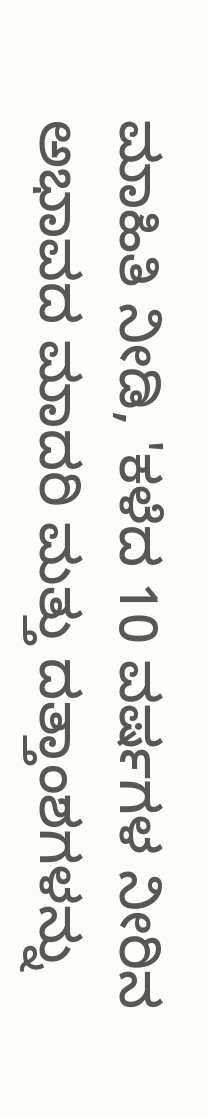ಮಾಹಿತಿ ನೀಡಿ, 'ಕಳೆದ 10 ವರ್ಷಗಳ ನೀರಿನ ಅಭಾವದ ಮಾದರಿ ಮತ್ತು ದತ್ತಾಂಶಗಳನ್ನು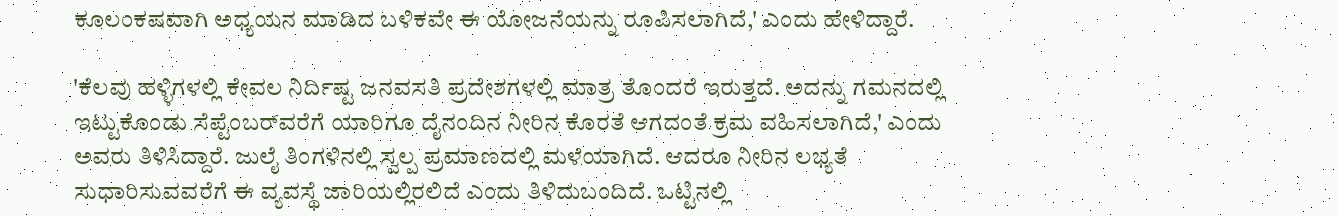ಕೂಲಂಕಷವಾಗಿ ಅಧ್ಯಯನ ಮಾಡಿದ ಬಳಿಕವೇ ಈ ಯೋಜನೆಯನ್ನು ರೂಪಿಸಲಾಗಿದೆ,' ಎಂದು ಹೇಳಿದ್ದಾರೆ.

'ಕೆಲವು ಹಳ್ಳಿಗಳಲ್ಲಿ ಕೇವಲ ನಿರ್ದಿಷ್ಟ ಜನವಸತಿ ಪ್ರದೇಶಗಳಲ್ಲಿ ಮಾತ್ರ ತೊಂದರೆ ಇರುತ್ತದೆ. ಅದನ್ನು ಗಮನದಲ್ಲಿ ಇಟ್ಟುಕೊಂಡು ಸೆಪ್ಟೆಂಬರ್‌ವರೆಗೆ ಯಾರಿಗೂ ದೈನಂದಿನ ನೀರಿನ ಕೊರತೆ ಆಗದಂತೆ ಕ್ರಮ ವಹಿಸಲಾಗಿದೆ,' ಎಂದು ಅವರು ತಿಳಿಸಿದ್ದಾರೆ. ಜುಲೈ ತಿಂಗಳಿನಲ್ಲಿ ಸ್ವಲ್ಪ ಪ್ರಮಾಣದಲ್ಲಿ ಮಳೆಯಾಗಿದೆ. ಆದರೂ ನೀರಿನ ಲಭ್ಯತೆ ಸುಧಾರಿಸುವವರೆಗೆ ಈ ವ್ಯವಸ್ಥೆ ಜಾರಿಯಲ್ಲಿರಲಿದೆ ಎಂದು ತಿಳಿದುಬಂದಿದೆ. ಒಟ್ಟಿನಲ್ಲಿ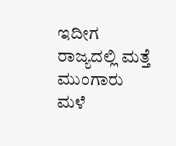ಇದೀಗ ರಾಜ್ಯದಲ್ಲಿ ಮತ್ತೆ ಮುಂಗಾರು ಮಳೆ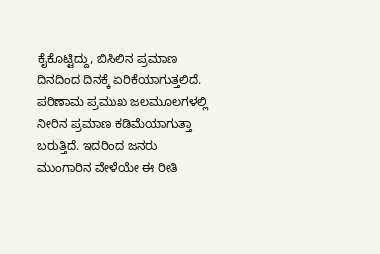ಕೈಕೊಟ್ಟಿದ್ದು, ಬಿಸಿಲಿನ ಪ್ರಮಾಣ ದಿನದಿಂದ ದಿನಕ್ಕೆ ಏರಿಕೆಯಾಗುತ್ತಲಿದೆ. ಪರಿಣಾಮ ಪ್ರಮುಖ ಜಲಮೂಲಗಳಲ್ಲಿ ನೀರಿನ ಪ್ರಮಾಣ ಕಡಿಮೆಯಾಗುತ್ತಾ ಬರುತ್ತಿದೆ. ಇದರಿಂದ ಜನರು ಮುಂಗಾರಿನ ವೇಳೆಯೇ ಈ ರೀತಿ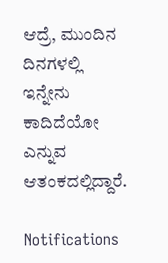ಆದ್ರೆ, ಮುಂದಿನ ದಿನಗಳಲ್ಲಿ ಇನ್ನೇನು ಕಾದಿದೆಯೋ ಎನ್ನುವ ಆತಂಕದಲ್ಲಿದ್ದಾರೆ.

Notifications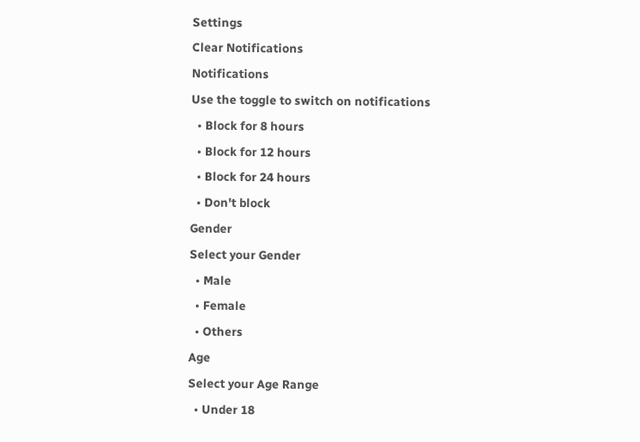Settings
Clear Notifications
Notifications
Use the toggle to switch on notifications
  • Block for 8 hours
  • Block for 12 hours
  • Block for 24 hours
  • Don't block
Gender
Select your Gender
  • Male
  • Female
  • Others
Age
Select your Age Range
  • Under 18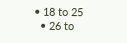• 18 to 25
  • 26 to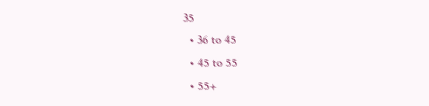35
  • 36 to 45
  • 45 to 55
  • 55+